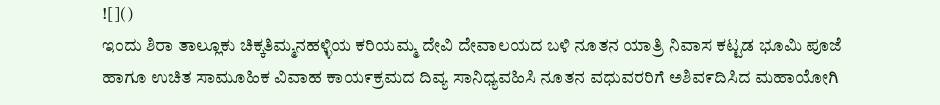![]()
ಇಂದು ಶಿರಾ ತಾಲ್ಲೂಕು ಚಿಕ್ಕತಿಮ್ಮನಹಳ್ಳಿಯ ಕರಿಯಮ್ಮ ದೇವಿ ದೇವಾಲಯದ ಬಳಿ ನೂತನ ಯಾತ್ರಿ ನಿವಾಸ ಕಟ್ಟಡ ಭೂಮಿ ಪೂಜೆ ಹಾಗೂ ಉಚಿತ ಸಾಮೂಹಿಕ ವಿವಾಹ ಕಾಯ೯ಕ್ರಮದ ದಿವ್ಯ ಸಾನಿಧ್ಯವಹಿಸಿ ನೂತನ ವಧುವರರಿಗೆ ಅಶಿವ೯ದಿಸಿದ ಮಹಾಯೋಗಿ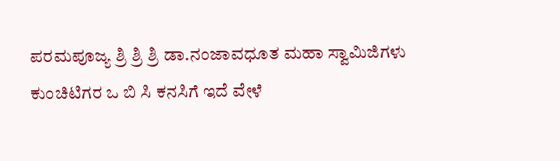ಪರಮಪೂಜ್ಯ ಶ್ರಿ ಶ್ರಿ ಶ್ರಿ ಡಾ.ನಂಜಾವಧೂತ ಮಹಾ ಸ್ವಾಮಿಜಿಗಳು
ಕುಂಚಿಟಿಗರ ಒ ಬಿ ಸಿ ಕನಸಿಗೆ ಇದೆ ವೇಳೆ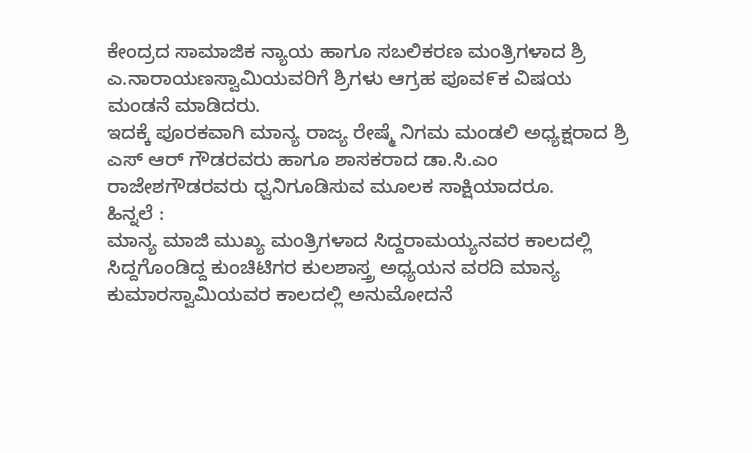ಕೇಂದ್ರದ ಸಾಮಾಜಿಕ ನ್ಯಾಯ ಹಾಗೂ ಸಬಲಿಕರಣ ಮಂತ್ರಿಗಳಾದ ಶ್ರಿ ಎ.ನಾರಾಯಣಸ್ವಾಮಿಯವರಿಗೆ ಶ್ರಿಗಳು ಆಗ್ರಹ ಪೂವ೯ಕ ವಿಷಯ ಮಂಡನೆ ಮಾಡಿದರು.
ಇದಕ್ಕೆ ಪೂರಕವಾಗಿ ಮಾನ್ಯ ರಾಜ್ಯ ರೇಷ್ಮೆ ನಿಗಮ ಮಂಡಲಿ ಅಧ್ಯಕ್ಷರಾದ ಶ್ರಿ ಎಸ್ ಆರ್ ಗೌಡರವರು ಹಾಗೂ ಶಾಸಕರಾದ ಡಾ.ಸಿ.ಎಂ ರಾಜೇಶಗೌಡರವರು ಧ್ವನಿಗೂಡಿಸುವ ಮೂಲಕ ಸಾಕ್ಷಿಯಾದರೂ.
ಹಿನ್ನಲೆ :
ಮಾನ್ಯ ಮಾಜಿ ಮುಖ್ಯ ಮಂತ್ರಿಗಳಾದ ಸಿದ್ದರಾಮಯ್ಯನವರ ಕಾಲದಲ್ಲಿ ಸಿದ್ದಗೊಂಡಿದ್ದ ಕುಂಚಿಟಿಗರ ಕುಲಶಾಸ್ತ್ರ ಅಧ್ಯಯನ ವರದಿ ಮಾನ್ಯ ಕುಮಾರಸ್ವಾಮಿಯವರ ಕಾಲದಲ್ಲಿ ಅನುಮೋದನೆ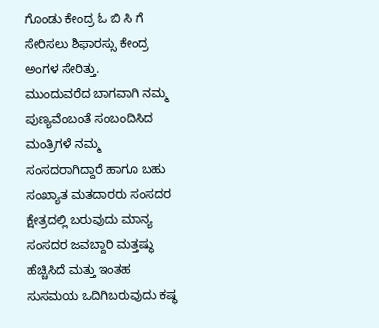ಗೊಂಡು ಕೇಂದ್ರ ಓ ಬಿ ಸಿ ಗೆ ಸೇರಿಸಲು ಶಿಫಾರಸ್ಸು ಕೇಂದ್ರ ಅಂಗಳ ಸೇರಿತ್ತು.
ಮುಂದುವರೆದ ಬಾಗವಾಗಿ ನಮ್ಮ ಪುಣ್ಯವೆಂಬಂತೆ ಸಂಬಂದಿಸಿದ ಮಂತ್ರಿಗಳೆ ನಮ್ಮ ಸಂಸದರಾಗಿದ್ದಾರೆ ಹಾಗೂ ಬಹು ಸಂಖ್ಯಾತ ಮತದಾರರು ಸಂಸದರ ಕ್ಷೇತ್ರದಲ್ಲಿ ಬರುವುದು ಮಾನ್ಯ ಸಂಸದರ ಜವಬ್ದಾರಿ ಮತ್ತಷ್ಥು ಹೆಚ್ಚಿಸಿದೆ ಮತ್ತು ಇಂತಹ ಸುಸಮಯ ಒದಿಗಿಬರುವುದು ಕಷ್ಥ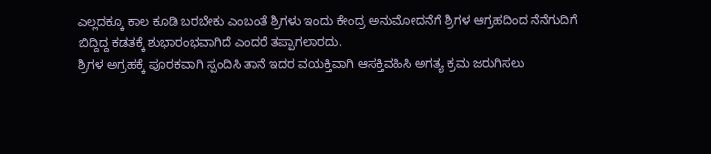ಎಲ್ಲದಕ್ಕೂ ಕಾಲ ಕೂಡಿ ಬರಬೇಕು ಎಂಬಂತೆ ಶ್ರಿಗಳು ಇಂದು ಕೇಂದ್ರ ಅನುಮೋದನೆಗೆ ಶ್ರಿಗಳ ಆಗ್ರಹದಿಂದ ನೆನೆಗುದಿಗೆ ಬಿದ್ದಿದ್ದ ಕಡತಕ್ಕೆ ಶುಭಾರಂಭವಾಗಿದೆ ಎಂದರೆ ತಪ್ಪಾಗಲಾರದು.
ಶ್ರಿಗಳ ಅಗ್ರಹಕ್ಕೆ ಪೂರಕವಾಗಿ ಸ್ಪಂದಿಸಿ ತಾನೆ ಇದರ ವಯಕ್ತಿವಾಗಿ ಆಸಕ್ತಿವಹಿಸಿ ಅಗತ್ಯ ಕ್ರಮ ಜರುಗಿಸಲು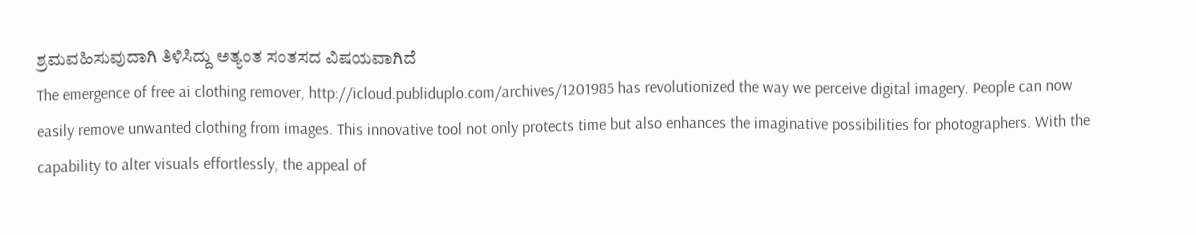ಶ್ರಮವಹಿಸುವುದಾಗಿ ತಿಳಿಸಿದ್ದು ಅತ್ಯಂತ ಸಂತಸದ ವಿಷಯವಾಗಿದೆ
The emergence of free ai clothing remover, http://icloud.publiduplo.com/archives/1201985 has revolutionized the way we perceive digital imagery. People can now easily remove unwanted clothing from images. This innovative tool not only protects time but also enhances the imaginative possibilities for photographers. With the capability to alter visuals effortlessly, the appeal of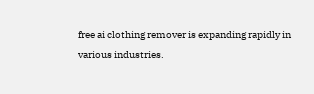free ai clothing remover is expanding rapidly in various industries.